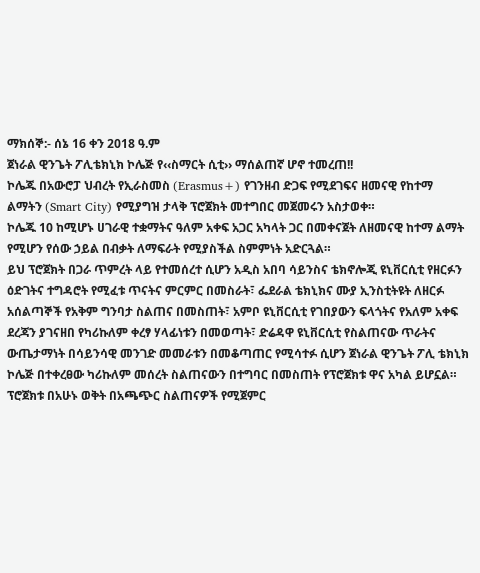ማክሰኞ:- ሰኔ 16 ቀን 2018 ዓ.ም
ጀነራል ዊንጌት ፖሊቴክኒክ ኮሌጅ የ‹‹ስማርት ሲቲ›› ማሰልጠኛ ሆኖ ተመረጠ!!
ኮሌጁ በአውሮፓ ህብረት የኢራስመስ (Erasmus+) የገንዘብ ድጋፍ የሚደገፍና ዘመናዊ የከተማ ልማትን (Smart City) የሚያግዝ ታላቅ ፕሮጀክት መተግበር መጀመሩን አስታወቀ።
ኮሌጁ 10 ከሚሆኑ ሀገራዊ ተቋማትና ዓለም አቀፍ አጋር አካላት ጋር በመቀናጀት ለዘመናዊ ከተማ ልማት የሚሆን የሰው ኃይል በብቃት ለማፍራት የሚያስችል ስምምነት አድርጓል።
ይህ ፕሮጀክት በጋራ ጥምረት ላይ የተመሰረተ ሲሆን አዲስ አበባ ሳይንስና ቴክኖሎጂ ዩኒቨርሲቲ የዘርፉን ዕድገትና ተግዳሮት የሚፈቱ ጥናትና ምርምር በመስራት፣ ፌደራል ቴክኒክና ሙያ ኢንስቲትዩት ለዘርፉ አሰልጣኞች የአቅም ግንባታ ስልጠና በመስጠት፣ አምቦ ዩኒቨርሲቲ የገበያውን ፍላጎትና የአለም አቀፍ ደረጃን ያገናዘበ የካሪኩለም ቀረፃ ሃላፊነቱን በመወጣት፣ ድሬዳዋ ዩኒቨርሲቲ የስልጠናው ጥራትና ውጤታማነት በሳይንሳዊ መንገድ መመራቱን በመቆጣጠር የሚሳተፉ ሲሆን ጀነራል ዊንጌት ፖሊ ቴክኒክ ኮሌጅ በተቀረፀው ካሪኩለም መሰረት ስልጠናውን በተግባር በመስጠት የፕሮጀክቱ ዋና አካል ይሆኗል።
ፕሮጀክቱ በአሁኑ ወቅት በአጫጭር ስልጠናዎች የሚጀምር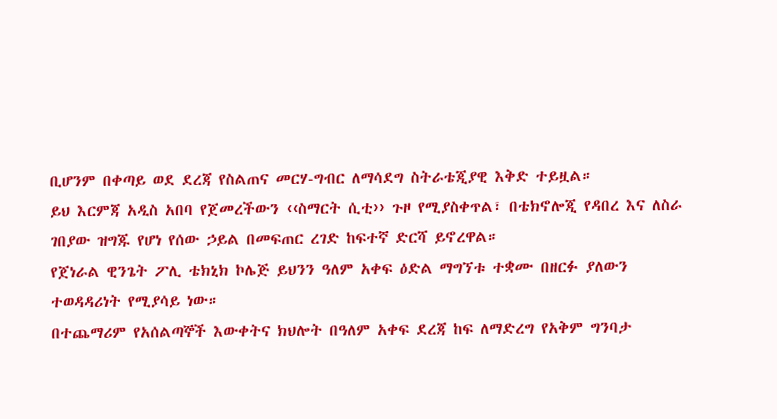ቢሆንም በቀጣይ ወደ ደረጃ የስልጠና መርሃ-ግብር ለማሳደግ ስትራቴጂያዊ እቅድ ተይዟል።
ይህ እርምጃ አዲስ አበባ የጀመረችውን ‹‹ስማርት ሲቲ›› ጉዞ የሚያስቀጥል፣ በቴክኖሎጂ የዳበረ እና ለስራ ገበያው ዝግጁ የሆነ የሰው ኃይል በመፍጠር ረገድ ከፍተኛ ድርሻ ይኖረዋል።
የጀነራል ዊንጌት ፖሊ ቴክኒክ ኮሌጅ ይህንን ዓለም አቀፍ ዕድል ማግኘቱ ተቋሙ በዘርፉ ያለውን ተወዳዳሪነት የሚያሳይ ነው።
በተጨማሪም የአሰልጣኞች እውቀትና ክህሎት በዓለም አቀፍ ደረጃ ከፍ ለማድረግ የአቅም ግንባታ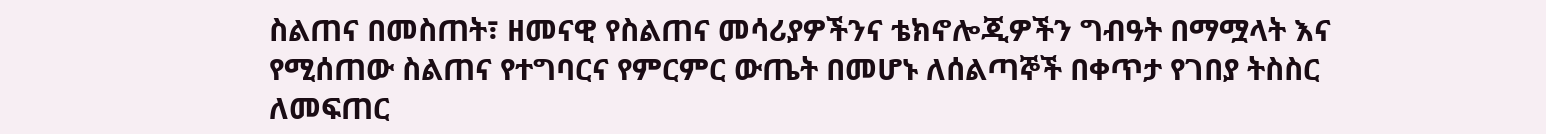ስልጠና በመስጠት፣ ዘመናዊ የስልጠና መሳሪያዎችንና ቴክኖሎጂዎችን ግብዓት በማሟላት እና የሚሰጠው ስልጠና የተግባርና የምርምር ውጤት በመሆኑ ለሰልጣኞች በቀጥታ የገበያ ትስስር ለመፍጠር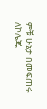ምቹ ሁኔታ በመፍጠሩ ለኮሌጁ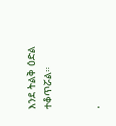እንደ ትልቅ ዕድል ተቆጥሯል።


.